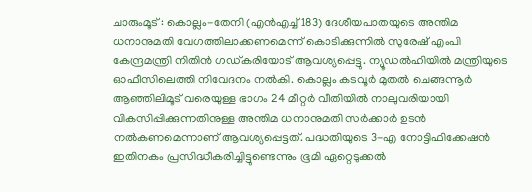ചാരുംമൂട് : കൊല്ലം-തേനി (എൻഎച്ച് 183) ദേശീയപാതയുടെ അന്തിമ ധനാനുമതി വേഗത്തിലാക്കണമെന്ന് കൊടിക്കുന്നിൽ സുരേഷ് എംപി കേന്ദ്രമന്ത്രി നിതിൻ ഗഡ്കരിയോട് ആവശ്യപ്പെട്ടു. ന്യൂഡൽഹിയിൽ മന്ത്രിയുടെ ഓഫീസിലെത്തി നിവേദനം നൽകി. കൊല്ലം കടവൂർ മുതൽ ചെങ്ങന്നൂർ ആഞ്ഞിലിമൂട് വരെയുള്ള ഭാഗം 24 മീറ്റർ വീതിയിൽ നാലുവരിയായി വികസിപ്പിക്കുന്നതിനുള്ള അന്തിമ ധനാനുമതി സർക്കാർ ഉടൻ നൽകണമെന്നാണ് ആവശ്യപ്പെട്ടത്. പദ്ധതിയുടെ 3-എ നോട്ടിഫിക്കേഷൻ ഇതിനകം പ്രസിദ്ധീകരിച്ചിട്ടുണ്ടെന്നും ഭൂമി ഏറ്റെടുക്കൽ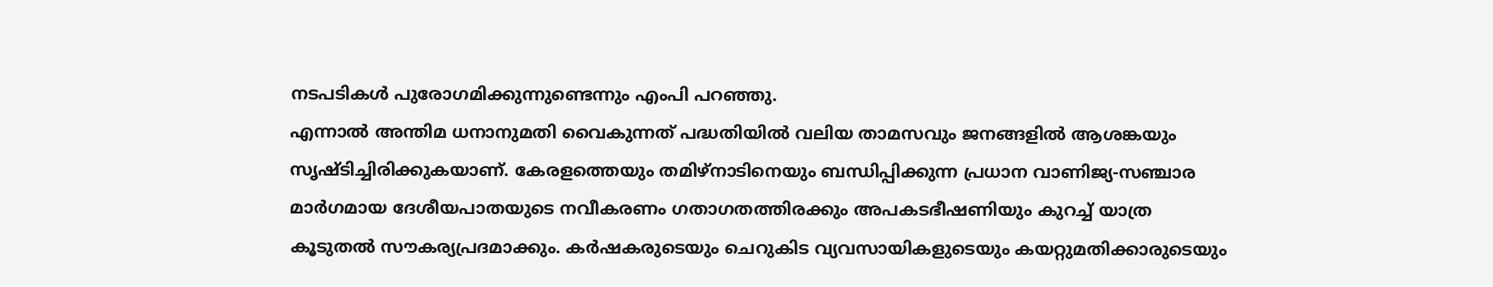നടപടികൾ പുരോഗമിക്കുന്നുണ്ടെന്നും എംപി പറഞ്ഞു.
എന്നാൽ അന്തിമ ധനാനുമതി വൈകുന്നത് പദ്ധതിയിൽ വലിയ താമസവും ജനങ്ങളിൽ ആശങ്കയും സൃഷ്ടിച്ചിരിക്കുകയാണ്. കേരളത്തെയും തമിഴ്നാടിനെയും ബന്ധിപ്പിക്കുന്ന പ്രധാന വാണിജ്യ-സഞ്ചാര മാർഗമായ ദേശീയപാതയുടെ നവീകരണം ഗതാഗതത്തിരക്കും അപകടഭീഷണിയും കുറച്ച് യാത്ര കൂടുതൽ സൗകര്യപ്രദമാക്കും. കർഷകരുടെയും ചെറുകിട വ്യവസായികളുടെയും കയറ്റുമതിക്കാരുടെയും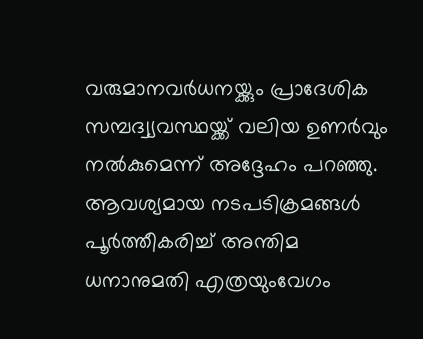വരുമാനവർധനയ്ക്കും പ്രാദേശിക സമ്പദ്വ്യവസ്ഥയ്ക്ക് വലിയ ഉണർവും നൽകുമെന്ന് അദ്ദേഹം പറഞ്ഞു. ആവശ്യമായ നടപടിക്രമങ്ങൾ പൂർത്തീകരിച്ച് അന്തിമ ധനാനുമതി എത്രയുംവേഗം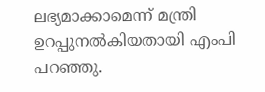ലഭ്യമാക്കാമെന്ന് മന്ത്രി ഉറപ്പുനൽകിയതായി എംപി പറഞ്ഞു.